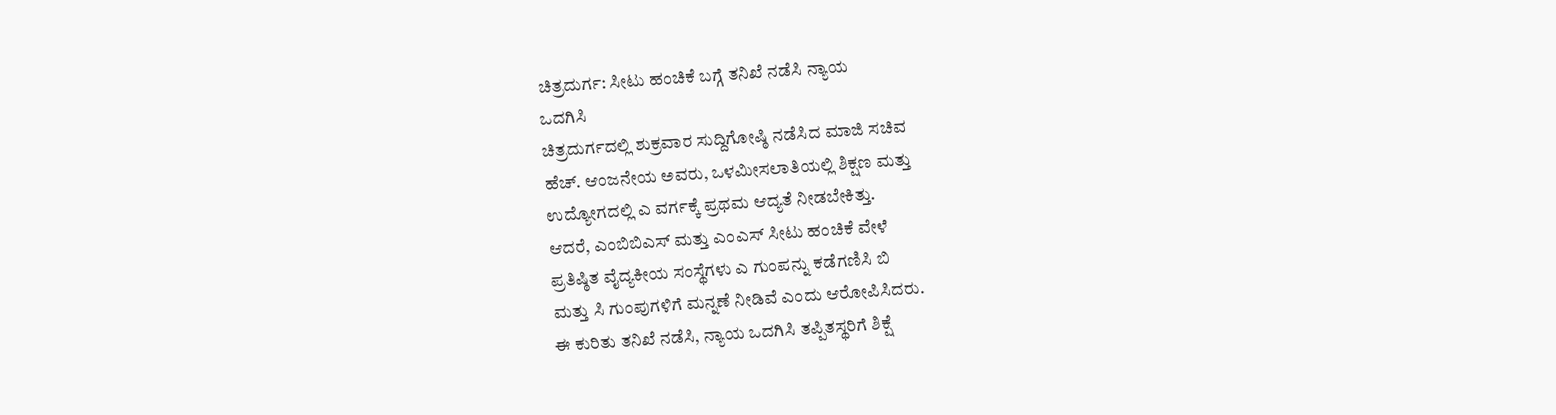ಚಿತ್ರದುರ್ಗ: ಸೀಟು ಹಂಚಿಕೆ ಬಗ್ಗೆ ತನಿಖೆ ನಡೆಸಿ ನ್ಯಾಯ
ಒದಗಿಸಿ
ಚಿತ್ರದುರ್ಗದಲ್ಲಿ ಶುಕ್ರವಾರ ಸುದ್ದಿಗೋಷ್ಠಿ ನಡೆಸಿದ ಮಾಜಿ ಸಚಿವ
ಹೆಚ್. ಆಂಜನೇಯ ಅವರು, ಒಳಮೀಸಲಾತಿಯಲ್ಲಿ ಶಿಕ್ಷಣ ಮತ್ತು
ಉದ್ಯೋಗದಲ್ಲಿ ಎ ವರ್ಗಕ್ಕೆ ಪ್ರಥಮ ಆದ್ಯತೆ ನೀಡಬೇಕಿತ್ತು.
ಆದರೆ, ಎಂಬಿಬಿಎಸ್ ಮತ್ತು ಎಂಎಸ್ ಸೀಟು ಹಂಚಿಕೆ ವೇಳೆ
ಪ್ರತಿಷ್ಠಿತ ವೈದ್ಯಕೀಯ ಸಂಸ್ಥೆಗಳು ಎ ಗುಂಪನ್ನು ಕಡೆಗಣಿಸಿ ಬಿ
ಮತ್ತು ಸಿ ಗುಂಪುಗಳಿಗೆ ಮನ್ನಣೆ ನೀಡಿವೆ ಎಂದು ಆರೋಪಿಸಿದರು.
ಈ ಕುರಿತು ತನಿಖೆ ನಡೆಸಿ, ನ್ಯಾಯ ಒದಗಿಸಿ ತಪ್ಪಿತಸ್ಥರಿಗೆ ಶಿಕ್ಷೆ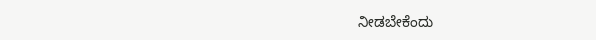ನೀಡಬೇಕೆಂದು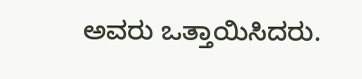ಅವರು ಒತ್ತಾಯಿಸಿದರು.